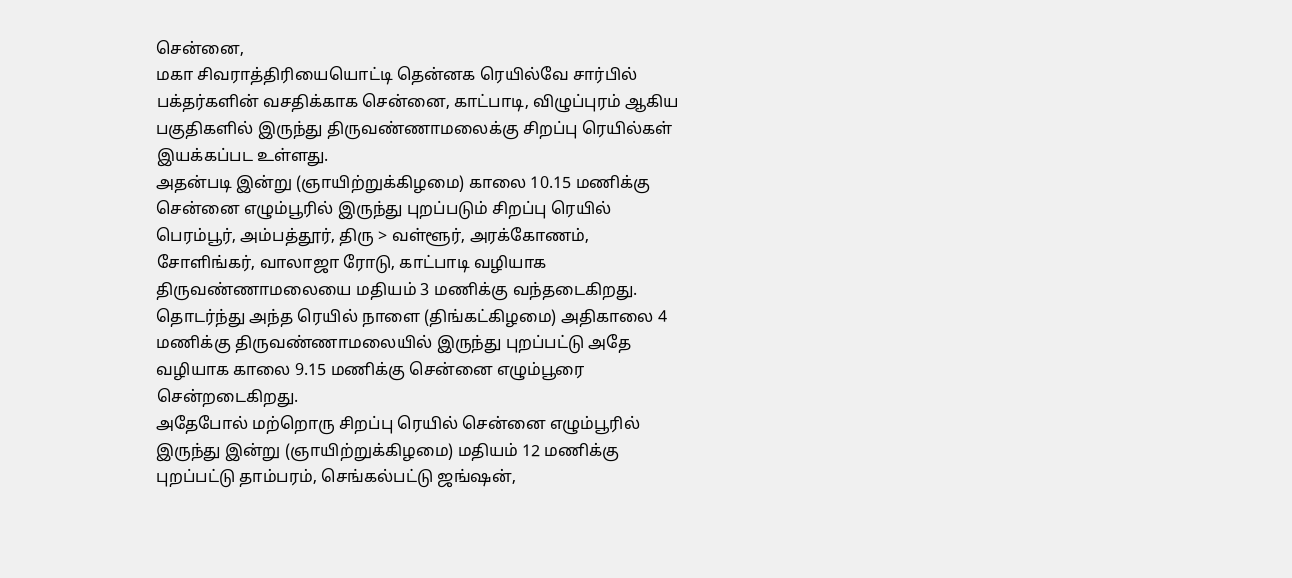சென்னை,
மகா சிவராத்திரியையொட்டி தென்னக ரெயில்வே சார்பில் பக்தர்களின் வசதிக்காக சென்னை, காட்பாடி, விழுப்புரம் ஆகிய பகுதிகளில் இருந்து திருவண்ணாமலைக்கு சிறப்பு ரெயில்கள் இயக்கப்பட உள்ளது.
அதன்படி இன்று (ஞாயிற்றுக்கிழமை) காலை 10.15 மணிக்கு சென்னை எழும்பூரில் இருந்து புறப்படும் சிறப்பு ரெயில் பெரம்பூர், அம்பத்தூர், திரு > வள்ளூர், அரக்கோணம், சோளிங்கர், வாலாஜா ரோடு, காட்பாடி வழியாக திருவண்ணாமலையை மதியம் 3 மணிக்கு வந்தடைகிறது. தொடர்ந்து அந்த ரெயில் நாளை (திங்கட்கிழமை) அதிகாலை 4 மணிக்கு திருவண்ணாமலையில் இருந்து புறப்பட்டு அதே வழியாக காலை 9.15 மணிக்கு சென்னை எழும்பூரை சென்றடைகிறது.
அதேபோல் மற்றொரு சிறப்பு ரெயில் சென்னை எழும்பூரில் இருந்து இன்று (ஞாயிற்றுக்கிழமை) மதியம் 12 மணிக்கு புறப்பட்டு தாம்பரம், செங்கல்பட்டு ஜங்ஷன்,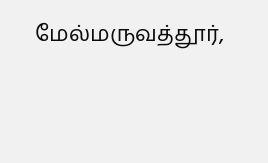மேல்மருவத்தூர்,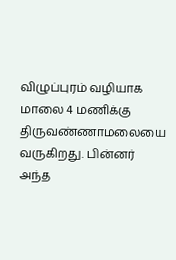விழுப்புரம் வழியாக மாலை 4 மணிக்கு திருவண்ணாமலையை வருகிறது. பின்னர் அந்த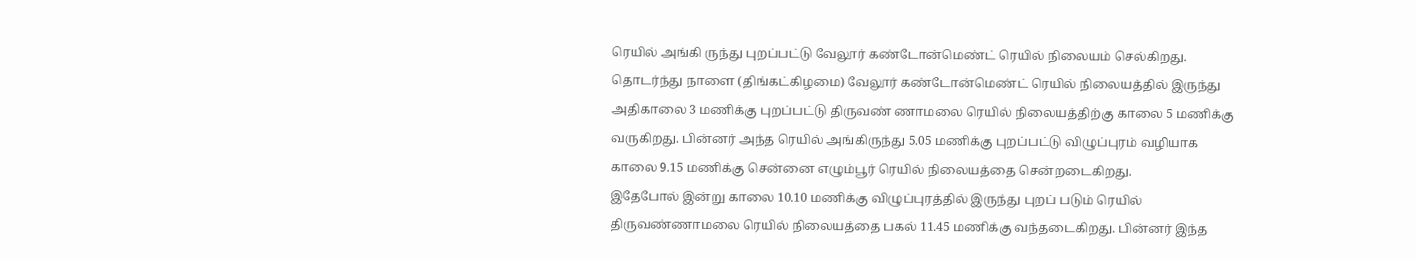ரெயில் அங்கி ருந்து புறப்பட்டு வேலூர் கண்டோன்மெண்ட் ரெயில் நிலையம் செல்கிறது.
தொடர்ந்து நாளை (திங்கட்கிழமை) வேலூர் கண்டோன்மெண்ட் ரெயில் நிலையத்தில் இருந்து அதிகாலை 3 மணிக்கு புறப்பட்டு திருவண் ணாமலை ரெயில் நிலையத்திற்கு காலை 5 மணிக்கு வருகிறது. பின்னர் அந்த ரெயில் அங்கிருந்து 5.05 மணிக்கு புறப்பட்டு விழுப்புரம் வழியாக காலை 9.15 மணிக்கு சென்னை எழும்பூர் ரெயில் நிலையத்தை சென்றடைகிறது.
இதேபோல் இன்று காலை 10.10 மணிக்கு விழுப்புரத்தில் இருந்து புறப் படும் ரெயில் திருவண்ணாமலை ரெயில் நிலையத்தை பகல் 11.45 மணிக்கு வந்தடைகிறது. பின்னர் இந்த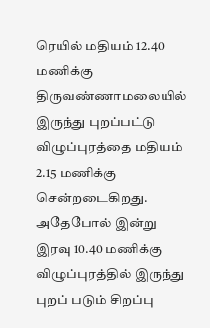ரெயில் மதியம் 12.40 மணிக்கு திருவண்ணாமலையில் இருந்து புறப்பட்டு விழுப்புரத்தை மதியம் 2.15 மணிக்கு சென்றடைகிறது.
அதேபோல் இன்று இரவு 10.40 மணிக்கு விழுப்புரத்தில் இருந்து புறப் படும் சிறப்பு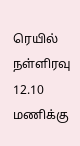ரெயில் நள்ளிரவு 12.10 மணிக்கு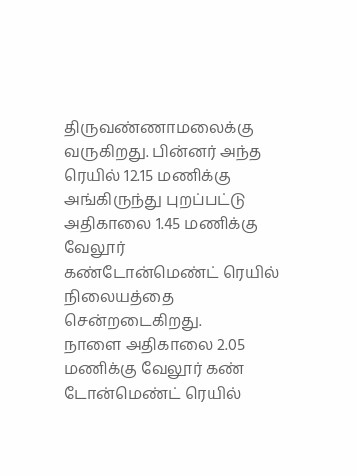திருவண்ணாமலைக்கு வருகிறது. பின்னர் அந்த ரெயில் 12.15 மணிக்கு அங்கிருந்து புறப்பட்டு அதிகாலை 1.45 மணிக்கு வேலூர் கண்டோன்மெண்ட் ரெயில் நிலையத்தை சென்றடைகிறது.
நாளை அதிகாலை 2.05 மணிக்கு வேலூர் கண் டோன்மெண்ட் ரெயில்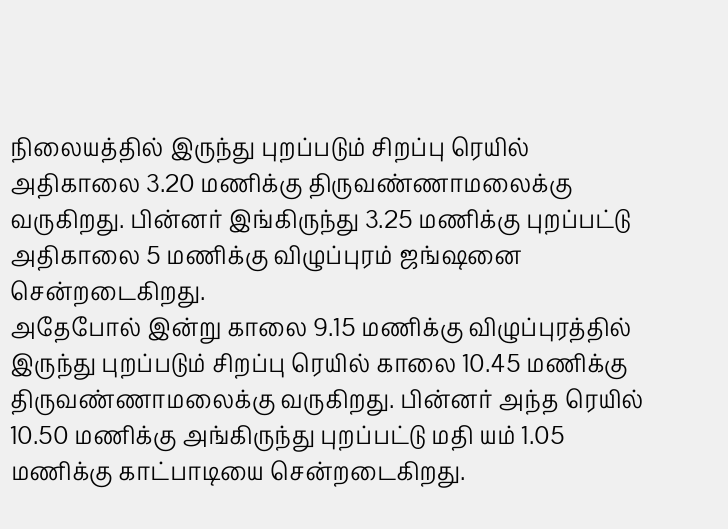நிலையத்தில் இருந்து புறப்படும் சிறப்பு ரெயில் அதிகாலை 3.20 மணிக்கு திருவண்ணாமலைக்கு வருகிறது. பின்னர் இங்கிருந்து 3.25 மணிக்கு புறப்பட்டு அதிகாலை 5 மணிக்கு விழுப்புரம் ஜங்ஷனை சென்றடைகிறது.
அதேபோல் இன்று காலை 9.15 மணிக்கு விழுப்புரத்தில் இருந்து புறப்படும் சிறப்பு ரெயில் காலை 10.45 மணிக்கு திருவண்ணாமலைக்கு வருகிறது. பின்னர் அந்த ரெயில் 10.50 மணிக்கு அங்கிருந்து புறப்பட்டு மதி யம் 1.05 மணிக்கு காட்பாடியை சென்றடைகிறது.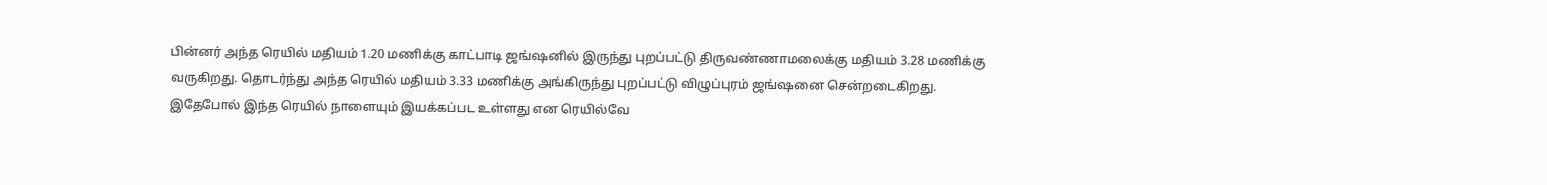பின்னர் அந்த ரெயில் மதியம் 1.20 மணிக்கு காட்பாடி ஜங்ஷனில் இருந்து புறப்பட்டு திருவண்ணாமலைக்கு மதியம் 3.28 மணிக்கு வருகிறது. தொடர்ந்து அந்த ரெயில் மதியம் 3.33 மணிக்கு அங்கிருந்து புறப்பட்டு விழுப்புரம் ஜங்ஷனை சென்றடைகிறது. இதேபோல் இந்த ரெயில் நாளையும் இயக்கப்பட உள்ளது என ரெயில்வே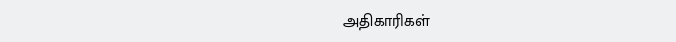அதிகாரிகள்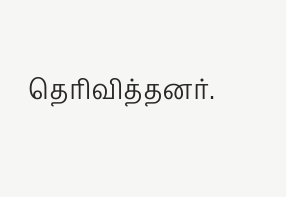தெரிவித்தனர்.